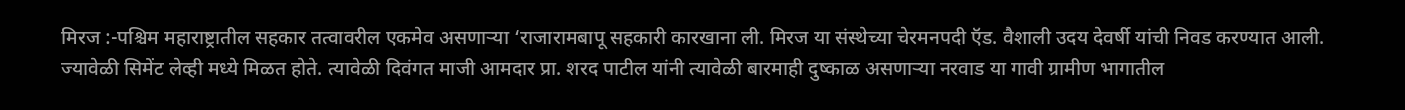मिरज :-पश्चिम महाराष्ट्रातील सहकार तत्वावरील एकमेव असणाऱ्या ‘राजारामबापू सहकारी कारखाना ली. मिरज या संस्थेच्या चेरमनपदी ऍड. वैशाली उदय देवर्षी यांची निवड करण्यात आली.
ज्यावेळी सिमेंट लेव्ही मध्ये मिळत होते. त्यावेळी दिवंगत माजी आमदार प्रा. शरद पाटील यांनी त्यावेळी बारमाही दुष्काळ असणाऱ्या नरवाड या गावी ग्रामीण भागातील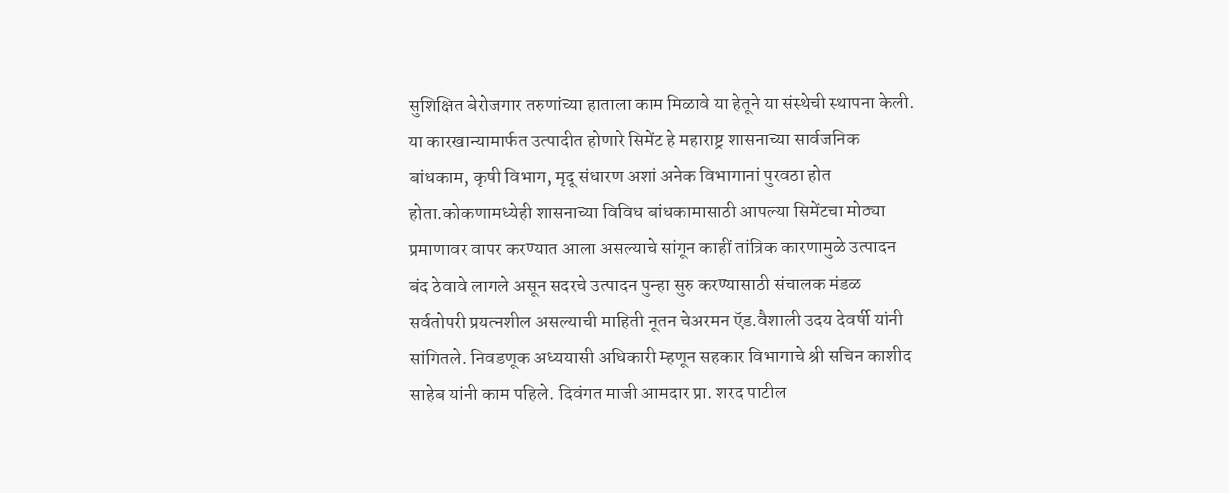सुशिक्षित बेरोजगार तरुणांच्या हाताला काम मिळावे या हेतूने या संस्थेची स्थापना केली. या कारखान्यामार्फत उत्पादीत होणारे सिमेंट हे महाराष्ट्र शासनाच्या सार्वजनिक बांधकाम, कृषी विभाग, मृदू संधारण अशां अनेक विभागानां पुरवठा होत होता.कोकणामध्येही शासनाच्या विविध बांधकामासाठी आपल्या सिमेंटचा मोठ्या प्रमाणावर वापर करण्यात आला असल्याचे सांगून काहीं तांत्रिक कारणामुळे उत्पादन बंद ठेवावे लागले असून सदरचे उत्पादन पुन्हा सुरु करण्यासाठी संचालक मंडळ सर्वतोपरी प्रयत्नशील असल्याची माहिती नूतन चेअरमन ऍड.वैशाली उदय देवर्षी यांनी सांगितले. निवडणूक अध्ययासी अधिकारी म्हणून सहकार विभागाचे श्री सचिन काशीद साहेब यांनी काम पहिले. दिवंगत माजी आमदार प्रा. शरद पाटील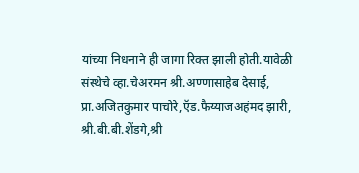यांच्या निधनाने ही जागा रिक्त झाली होती.यावेळी संस्थेचे व्हा.चेअरमन श्री.अण्णासाहेब देसाई, प्रा.अजितकुमार पाचोरे,ऍड.फैय्याजअहंमद झारी, श्री.बी.बी.शेंडगे,श्री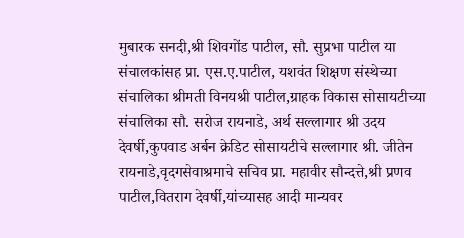मुबारक सनदी,श्री शिवगोंड पाटील, सौ. सुप्रभा पाटील या संचालकांसह प्रा. एस.ए.पाटील, यशवंत शिक्षण संस्थेच्या संचालिका श्रीमती विनयश्री पाटील,ग्राहक विकास सोसायटीच्या संचालिका सौ. सरोज रायनाडे, अर्थ सल्लागार श्री उदय देवर्षी,कुपवाड अर्बन क्रेडिट सोसायटीचे सल्लागार श्री. जीतेन रायनाडे,वृदगसेवाश्रमाचे सचिव प्रा. महावीर सौन्दत्ते,श्री प्रणव पाटील,वितराग देवर्षी,यांच्यासह आदी मान्यवर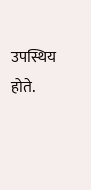उपस्थिय होते.